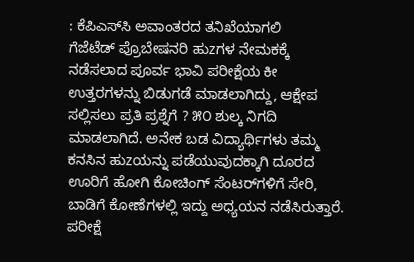: ಕೆಪಿಎಸ್‌ಸಿ ಅವಾಂತರದ ತನಿಖೆಯಾಗಲಿ
ಗೆಜೆಟೆಡ್ ಪ್ರೊಬೇಷನರಿ ಹುzಗಳ ನೇಮಕಕ್ಕೆ ನಡೆಸಲಾದ ಪೂರ್ವ ಭಾವಿ ಪರೀಕ್ಷೆಯ ಕೀ ಉತ್ತರಗಳನ್ನು ಬಿಡುಗಡೆ ಮಾಡಲಾಗಿದ್ದು, ಆಕ್ಷೇಪ ಸಲ್ಲಿಸಲು ಪ್ರತಿ ಪ್ರಶ್ನೆಗೆ ? ೫೦ ಶುಲ್ಕ ನಿಗದಿ ಮಾಡಲಾಗಿದೆ. ಅನೇಕ ಬಡ ವಿದ್ಯಾರ್ಥಿಗಳು ತಮ್ಮ ಕನಸಿನ ಹುzಯನ್ನು ಪಡೆಯುವುದಕ್ಕಾಗಿ ದೂರದ ಊರಿಗೆ ಹೋಗಿ ಕೋಚಿಂಗ್ ಸೆಂಟರ್‌ಗಳಿಗೆ ಸೇರಿ, ಬಾಡಿಗೆ ಕೋಣೆಗಳಲ್ಲಿ ಇದ್ದು ಅಧ್ಯಯನ ನಡೆಸಿರುತ್ತಾರೆ. ಪರೀಕ್ಷೆ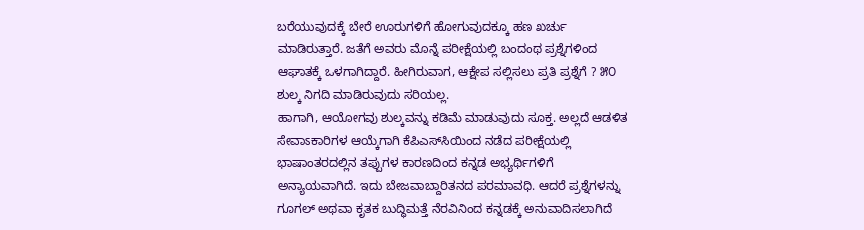ಬರೆಯುವುದಕ್ಕೆ ಬೇರೆ ಊರುಗಳಿಗೆ ಹೋಗುವುದಕ್ಕೂ ಹಣ ಖರ್ಚು ಮಾಡಿರುತ್ತಾರೆ. ಜತೆಗೆ ಅವರು ಮೊನ್ನೆ ಪರೀಕ್ಷೆಯಲ್ಲಿ ಬಂದಂಥ ಪ್ರಶ್ನೆಗಳಿಂದ ಆಘಾತಕ್ಕೆ ಒಳಗಾಗಿದ್ದಾರೆ. ಹೀಗಿರುವಾಗ, ಆಕ್ಷೇಪ ಸಲ್ಲಿಸಲು ಪ್ರತಿ ಪ್ರಶ್ನೆಗೆ ? ೫೦ ಶುಲ್ಕ ನಿಗದಿ ಮಾಡಿರುವುದು ಸರಿಯಲ್ಲ.
ಹಾಗಾಗಿ, ಆಯೋಗವು ಶುಲ್ಕವನ್ನು ಕಡಿಮೆ ಮಾಡುವುದು ಸೂಕ್ತ. ಅಲ್ಲದೆ ಆಡಳಿತ ಸೇವಾಽಕಾರಿಗಳ ಆಯ್ಕೆಗಾಗಿ ಕೆಪಿಎಸ್‌ಸಿಯಿಂದ ನಡೆದ ಪರೀಕ್ಷೆಯಲ್ಲಿ ಭಾಷಾಂತರದಲ್ಲಿನ ತಪ್ಪುಗಳ ಕಾರಣದಿಂದ ಕನ್ನಡ ಅಭ್ಯರ್ಥಿಗಳಿಗೆ ಅನ್ಯಾಯವಾಗಿದೆ. ಇದು ಬೇಜವಾಬ್ದಾರಿತನದ ಪರಮಾವಧಿ. ಆದರೆ ಪ್ರಶ್ನೆಗಳನ್ನು ಗೂಗಲ್ ಅಥವಾ ಕೃತಕ ಬುದ್ಧಿಮತ್ತೆ ನೆರವಿನಿಂದ ಕನ್ನಡಕ್ಕೆ ಅನುವಾದಿಸಲಾಗಿದೆ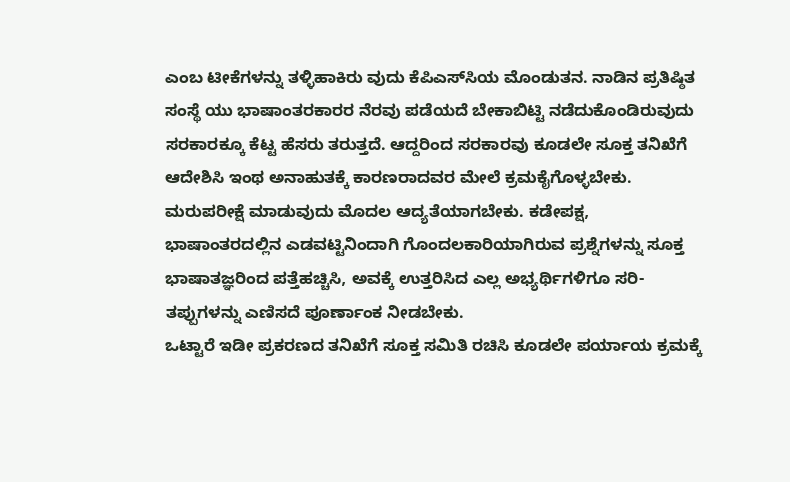ಎಂಬ ಟೀಕೆಗಳನ್ನು ತಳ್ಳಿಹಾಕಿರು ವುದು ಕೆಪಿಎಸ್‌ಸಿಯ ಮೊಂಡುತನ. ನಾಡಿನ ಪ್ರತಿಷ್ಠಿತ ಸಂಸ್ಥೆ ಯು ಭಾಷಾಂತರಕಾರರ ನೆರವು ಪಡೆಯದೆ ಬೇಕಾಬಿಟ್ಟಿ ನಡೆದುಕೊಂಡಿರುವುದು ಸರಕಾರಕ್ಕೂ ಕೆಟ್ಟ ಹೆಸರು ತರುತ್ತದೆ. ಆದ್ದರಿಂದ ಸರಕಾರವು ಕೂಡಲೇ ಸೂಕ್ತ ತನಿಖೆಗೆ ಆದೇಶಿಸಿ ಇಂಥ ಅನಾಹುತಕ್ಕೆ ಕಾರಣರಾದವರ ಮೇಲೆ ಕ್ರಮಕೈಗೊಳ್ಳಬೇಕು. ಮರುಪರೀಕ್ಷೆ ಮಾಡುವುದು ಮೊದಲ ಆದ್ಯತೆಯಾಗಬೇಕು. ಕಡೇಪಕ್ಷ, ಭಾಷಾಂತರದಲ್ಲಿನ ಎಡವಟ್ಟಿನಿಂದಾಗಿ ಗೊಂದಲಕಾರಿಯಾಗಿರುವ ಪ್ರಶ್ನೆಗಳನ್ನು ಸೂಕ್ತ ಭಾಷಾತಜ್ಞರಿಂದ ಪತ್ತೆಹಚ್ಚಿಸಿ, ಅವಕ್ಕೆ ಉತ್ತರಿಸಿದ ಎಲ್ಲ ಅಭ್ಯರ್ಥಿಗಳಿಗೂ ಸರಿ-ತಪ್ಪುಗಳನ್ನು ಎಣಿಸದೆ ಪೂರ್ಣಾಂಕ ನೀಡಬೇಕು.
ಒಟ್ಟಾರೆ ಇಡೀ ಪ್ರಕರಣದ ತನಿಖೆಗೆ ಸೂಕ್ತ ಸಮಿತಿ ರಚಿಸಿ ಕೂಡಲೇ ಪರ್ಯಾಯ ಕ್ರಮಕ್ಕೆ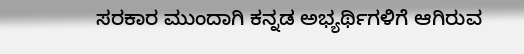ಸರಕಾರ ಮುಂದಾಗಿ ಕನ್ನಡ ಅಭ್ಯರ್ಥಿಗಳಿಗೆ ಆಗಿರುವ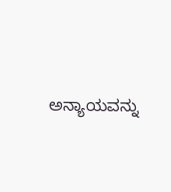ಅನ್ಯಾಯವನ್ನು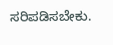ಸರಿಪಡಿಸಬೇಕು.